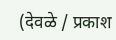(देवळे / प्रकाश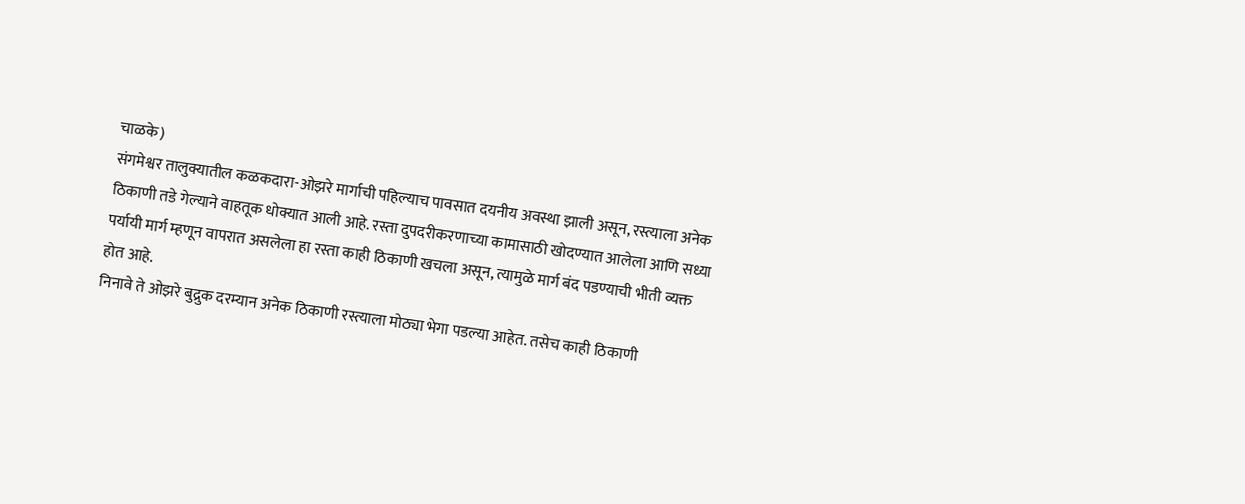चाळके)
संगमेश्वर तालुक्यातील कळकदारा-ओझरे मार्गाची पहिल्याच पावसात दयनीय अवस्था झाली असून, रस्त्याला अनेक ठिकाणी तडे गेल्याने वाहतूक धोक्यात आली आहे. रस्ता दुपदरीकरणाच्या कामासाठी खोदण्यात आलेला आणि सध्या पर्यायी मार्ग म्हणून वापरात असलेला हा रस्ता काही ठिकाणी खचला असून, त्यामुळे मार्ग बंद पडण्याची भीती व्यक्त होत आहे.
निनावे ते ओझरे बुद्रुक दरम्यान अनेक ठिकाणी रस्त्याला मोठ्या भेगा पडल्या आहेत. तसेच काही ठिकाणी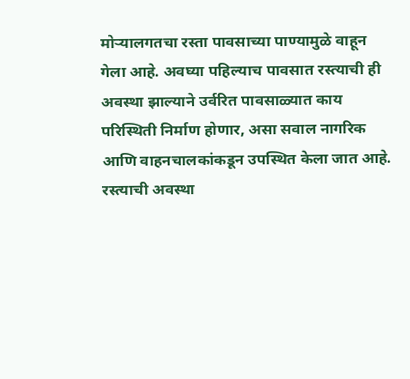मोऱ्यालगतचा रस्ता पावसाच्या पाण्यामुळे वाहून गेला आहे. अवघ्या पहिल्याच पावसात रस्त्याची ही अवस्था झाल्याने उर्वरित पावसाळ्यात काय परिस्थिती निर्माण होणार, असा सवाल नागरिक आणि वाहनचालकांकडून उपस्थित केला जात आहे.
रस्त्याची अवस्था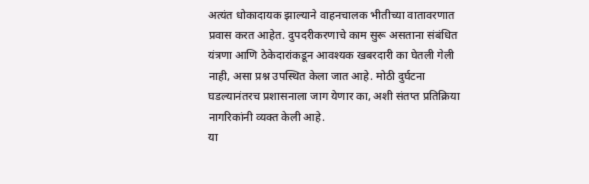अत्यंत धोकादायक झाल्याने वाहनचालक भीतीच्या वातावरणात प्रवास करत आहेत. दुपदरीकरणाचे काम सुरू असताना संबंधित यंत्रणा आणि ठेकेदारांकडून आवश्यक खबरदारी का घेतली गेली नाही, असा प्रश्न उपस्थित केला जात आहे. मोठी दुर्घटना घडल्यानंतरच प्रशासनाला जाग येणार का, अशी संतप्त प्रतिक्रिया नागरिकांनी व्यक्त केली आहे.
या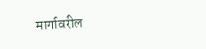मार्गावरील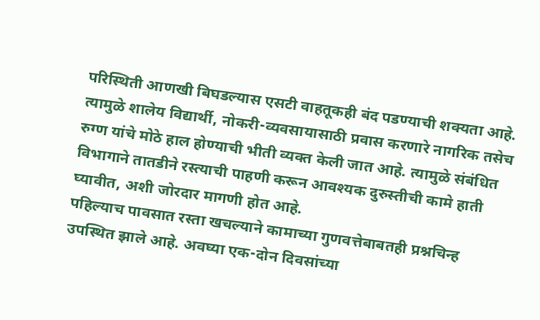परिस्थिती आणखी बिघडल्यास एसटी वाहतूकही बंद पडण्याची शक्यता आहे. त्यामुळे शालेय विद्यार्थी, नोकरी-व्यवसायासाठी प्रवास करणारे नागरिक तसेच रुग्ण यांचे मोठे हाल होण्याची भीती व्यक्त केली जात आहे. त्यामुळे संबंधित विभागाने तातडीने रस्त्याची पाहणी करून आवश्यक दुरुस्तीची कामे हाती घ्यावीत, अशी जोरदार मागणी होत आहे.
पहिल्याच पावसात रस्ता खचल्याने कामाच्या गुणवत्तेबाबतही प्रश्नचिन्ह उपस्थित झाले आहे. अवघ्या एक-दोन दिवसांच्या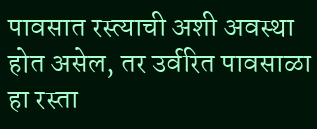पावसात रस्त्याची अशी अवस्था होत असेल, तर उर्वरित पावसाळा हा रस्ता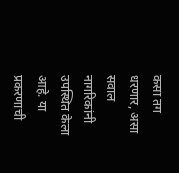कसा तग धरणार, असा सवाल नागरिकांनी उपस्थित केला आहे. या प्रकरणाची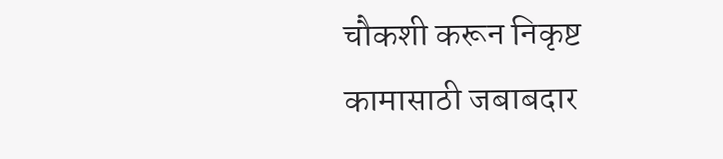चौकशी करून निकृष्ट कामासाठी जबाबदार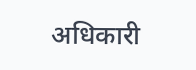अधिकारी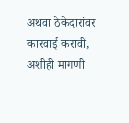अथवा ठेकेदारांवर कारवाई करावी, अशीही मागणी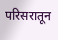परिसरातून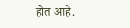होत आहे.